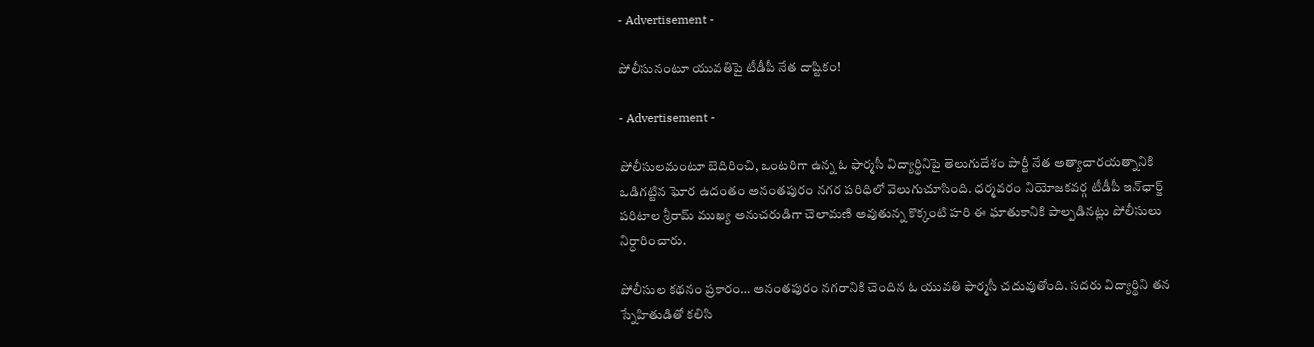- Advertisement -

పోలీసునంటూ యువతిపై టీడీపీ నేత దాష్టికం!

- Advertisement -

పోలీసులమంటూ బెదిరించి, ఒంటరిగా ఉన్న ఓ ఫార్మసీ విద్యార్థినిపై తెలుగుదేశం పార్టీ నేత అత్యాచారయత్నానికి ఒడిగట్టిన ఘోర ఉదంతం అనంతపురం నగర పరిధిలో వెలుగుచూసింది. ధర్మవరం నియోజకవర్గ టీడీపీ ఇన్‌ఛార్జ్ పరిటాల శ్రీరామ్ ముఖ్య అనుచరుడిగా చెలామణి అవుతున్న కొక్కంటి హరి ఈ ఘాతుకానికి పాల్పడినట్లు పోలీసులు నిర్ధారించారు.

పోలీసుల కథనం ప్రకారం… అనంతపురం నగరానికి చెందిన ఓ యువతి ఫార్మసీ చదువుతోంది. సదరు విద్యార్థిని తన స్నేహితుడితో కలిసి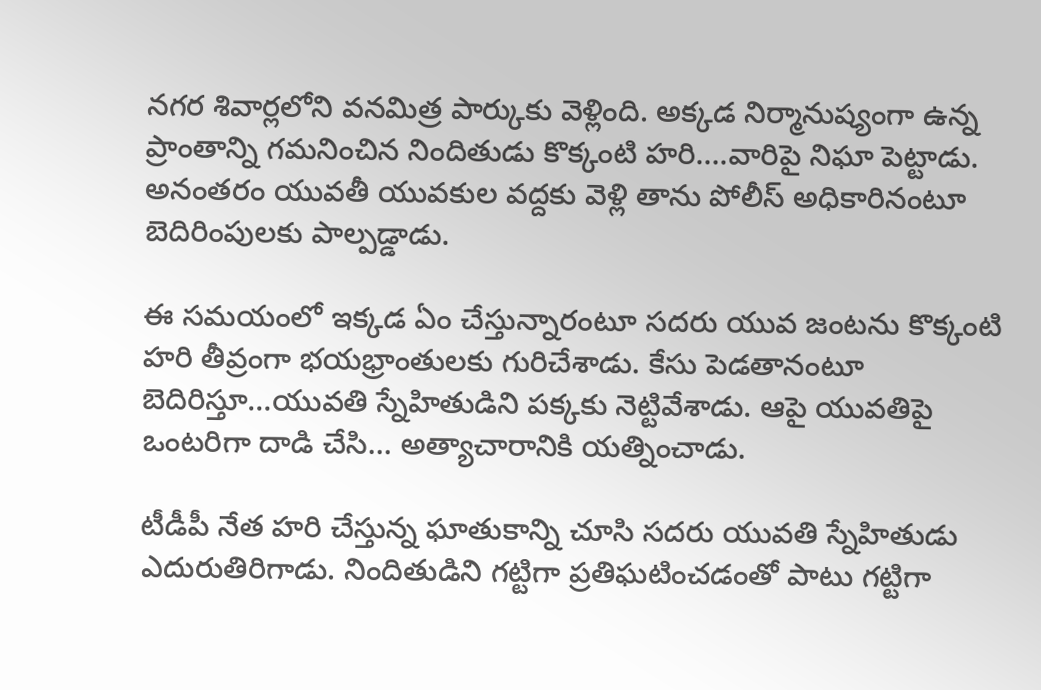నగర శివార్లలోని వనమిత్ర పార్కుకు వెళ్లింది. అక్కడ నిర్మానుష్యంగా ఉన్న ప్రాంతాన్ని గమనించిన నిందితుడు కొక్కంటి హరి….వారిపై నిఘా పెట్టాడు. అనంతరం యువతీ యువకుల వద్దకు వెళ్లి తాను పోలీస్ అధికారినంటూ బెదిరింపులకు పాల్పడ్డాడు.

ఈ సమయంలో ఇక్కడ ఏం చేస్తున్నారంటూ సదరు యువ జంటను కొక్కంటి హరి తీవ్రంగా భయభ్రాంతులకు గురిచేశాడు. కేసు పెడతానంటూ బెదిరిస్తూ…యువతి స్నేహితుడిని పక్కకు నెట్టివేశాడు. ఆపై యువతిపై ఒంటరిగా దాడి చేసి… అత్యాచారానికి యత్నించాడు.

టీడీపీ నేత హరి చేస్తున్న ఘాతుకాన్ని చూసి సదరు యువతి స్నేహితుడు ఎదురుతిరిగాడు. నిందితుడిని గట్టిగా ప్రతిఘటించడంతో పాటు గట్టిగా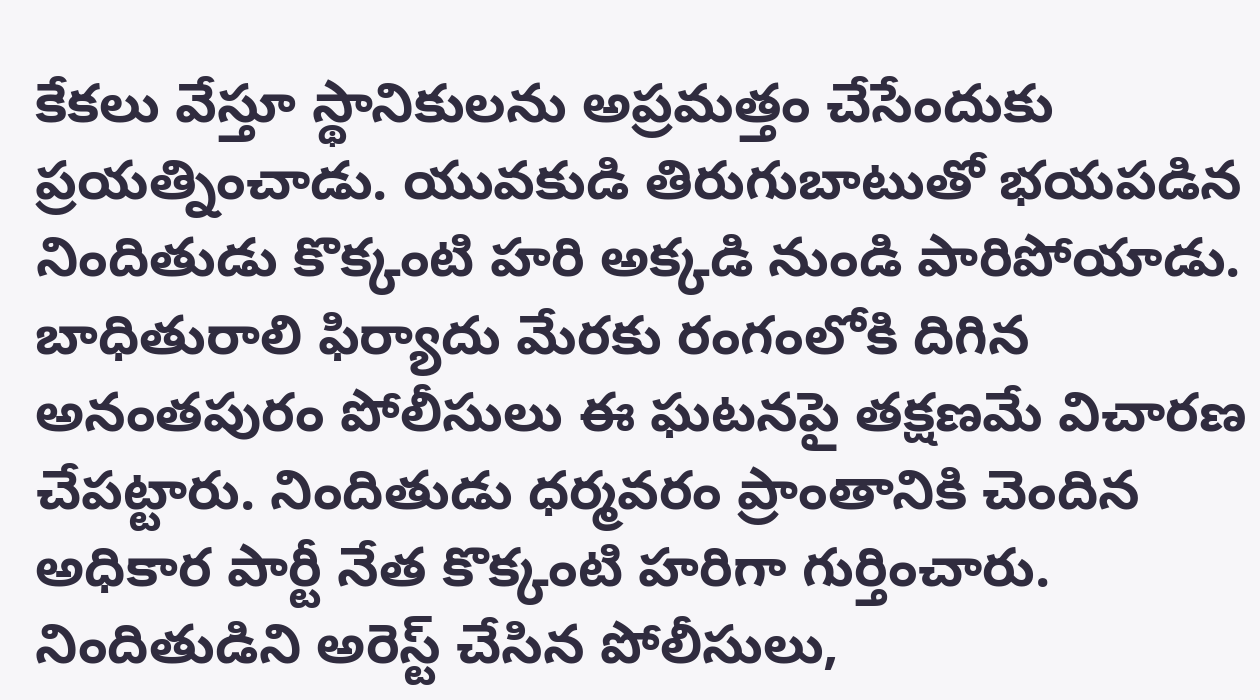కేకలు వేస్తూ స్థానికులను అప్రమత్తం చేసేందుకు ప్రయత్నించాడు. యువకుడి తిరుగుబాటుతో భయపడిన నిందితుడు కొక్కంటి హరి అక్కడి నుండి పారిపోయాడు. బాధితురాలి ఫిర్యాదు మేరకు రంగంలోకి దిగిన అనంతపురం పోలీసులు ఈ ఘటనపై తక్షణమే విచారణ చేపట్టారు. నిందితుడు ధర్మవరం ప్రాంతానికి చెందిన అధికార పార్టీ నేత కొక్కంటి హరిగా గుర్తించారు. నిందితుడిని అరెస్ట్ చేసిన పోలీసులు,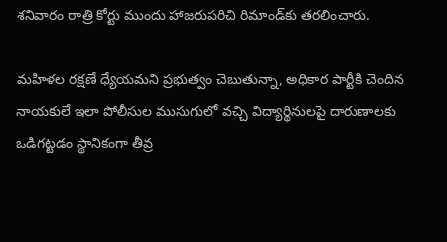శనివారం రాత్రి కోర్టు ముందు హాజరుపరిచి రిమాండ్‌కు తరలించారు.

మహిళల రక్షణే ధ్యేయమని ప్రభుత్వం చెబుతున్నా, అధికార పార్టీకి చెందిన నాయకులే ఇలా పోలీసుల ముసుగులో వచ్చి విద్యార్థినులపై దారుణాలకు ఒడిగట్టడం స్థానికంగా తీవ్ర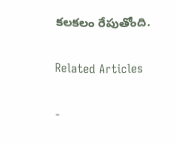కలకలం రేపుతోంది.

Related Articles

-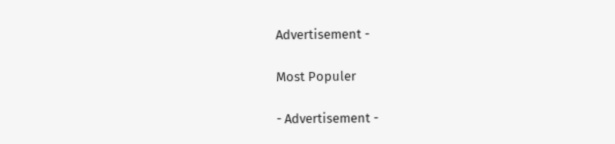Advertisement -

Most Populer

- Advertisement -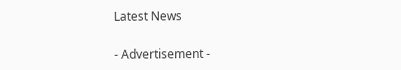Latest News

- Advertisement -